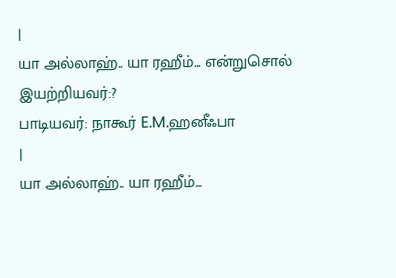|
யா அல்லாஹ்.. யா ரஹீம்... என்றுசொல்
இயற்றியவர்:?
பாடியவர்: நாகூர் E.M.ஹனீஃபா
|
யா அல்லாஹ்.. யா ரஹீம்...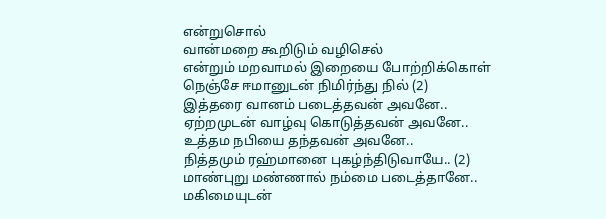என்றுசொல்
வான்மறை கூறிடும் வழிசெல்
என்றும் மறவாமல் இறையை போற்றிக்கொள்
நெஞ்சே ஈமானுடன் நிமிர்ந்து நில் (2)
இத்தரை வானம் படைத்தவன் அவனே..
ஏற்றமுடன் வாழ்வு கொடுத்தவன் அவனே..
உத்தம நபியை தந்தவன் அவனே..
நித்தமும் ரஹ்மானை புகழ்ந்திடுவாயே.. (2)
மாண்புறு மண்ணால் நம்மை படைத்தானே..
மகிமையுடன்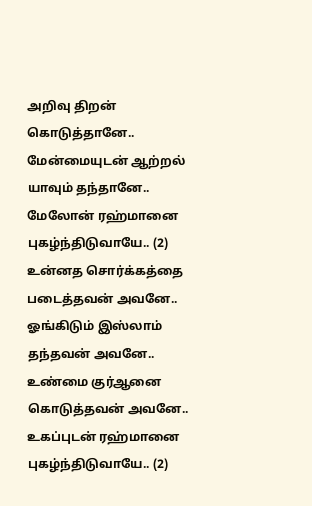அறிவு திறன் கொடுத்தானே..
மேன்மையுடன் ஆற்றல் யாவும் தந்தானே..
மேலோன் ரஹ்மானை புகழ்ந்திடுவாயே.. (2)
உன்னத சொர்க்கத்தை படைத்தவன் அவனே..
ஓங்கிடும் இஸ்லாம் தந்தவன் அவனே..
உண்மை குர்ஆனை கொடுத்தவன் அவனே..
உகப்புடன் ரஹ்மானை புகழ்ந்திடுவாயே.. (2)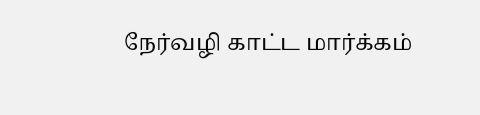நேர்வழி காட்ட மார்க்கம்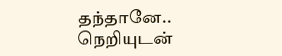தந்தானே..
நெறியுடன்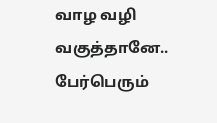வாழ வழி வகுத்தானே..
பேர்பெரும்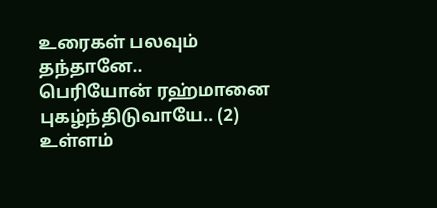உரைகள் பலவும் தந்தானே..
பெரியோன் ரஹ்மானை புகழ்ந்திடுவாயே.. (2)
உள்ளம்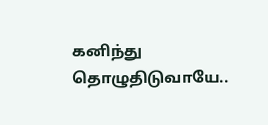கனிந்து தொழுதிடுவாயே..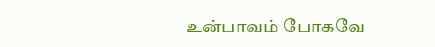உன்பாவம் போகவே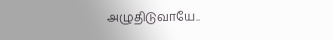அழுதிடுவாயே..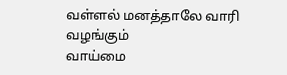வள்ளல் மனத்தாலே வாரி வழங்கும்
வாய்மை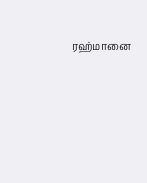ரஹ்மானை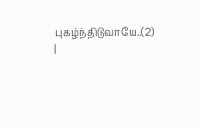புகழ்ந்திடுவாயே..(2)
|